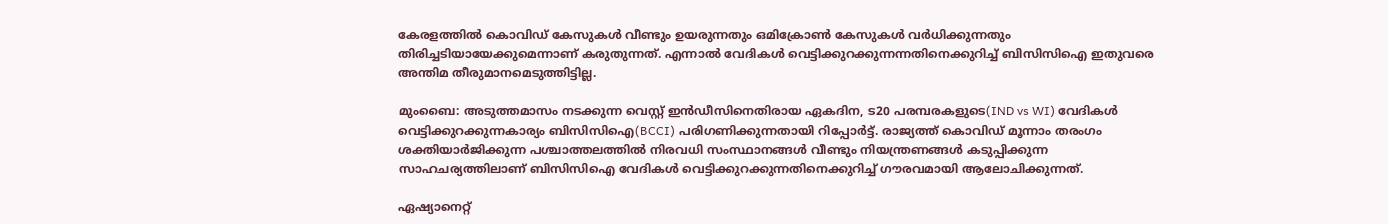കേരളത്തില്‍ കൊവിഡ് കേസുകള്‍ വീണ്ടും ഉയരുന്നതും ഒമിക്രോണ്‍ കേസുകള്‍ വര്‍ധിക്കുന്നതും തിരിച്ചടിയായേക്കുമെന്നാണ് കരുതുന്നത്. എന്നാല്‍ വേദികള്‍ വെട്ടിക്കുറക്കുന്നന്നതിനെക്കുറിച്ച് ബിസിസിഐ ഇതുവരെ അന്തിമ തീരുമാനമെടുത്തിട്ടില്ല.

മുംബൈ: അടുത്തമാസം നടക്കുന്ന വെസ്റ്റ് ഇന്‍ഡീസിനെതിരായ ഏകദിന, ട20 പരമ്പരകളുടെ(IND vs WI) വേദികള്‍ വെട്ടിക്കുറക്കുന്നകാര്യം ബിസിസിഐ(BCCI) പരിഗണിക്കുന്നതായി റിപ്പോര്‍ട്ട്. രാജ്യത്ത് കൊവിഡ് മൂന്നാം തരംഗം ശക്തിയാര്‍ജിക്കുന്ന പശ്ചാത്തലത്തില്‍ നിരവധി സംസ്ഥാനങ്ങള്‍ വീണ്ടും നിയന്ത്രണങ്ങള്‍ കടുപ്പിക്കുന്ന സാഹചര്യത്തിലാണ് ബിസിസിഐ വേദികള്‍ വെട്ടിക്കുറക്കുന്നതിനെക്കുറിച്ച് ഗൗരവമായി ആലോചിക്കുന്നത്.

ഏഷ്യാനെറ്റ്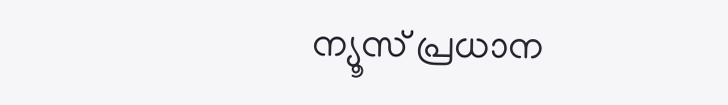ന്യൂസ് പ്രധാന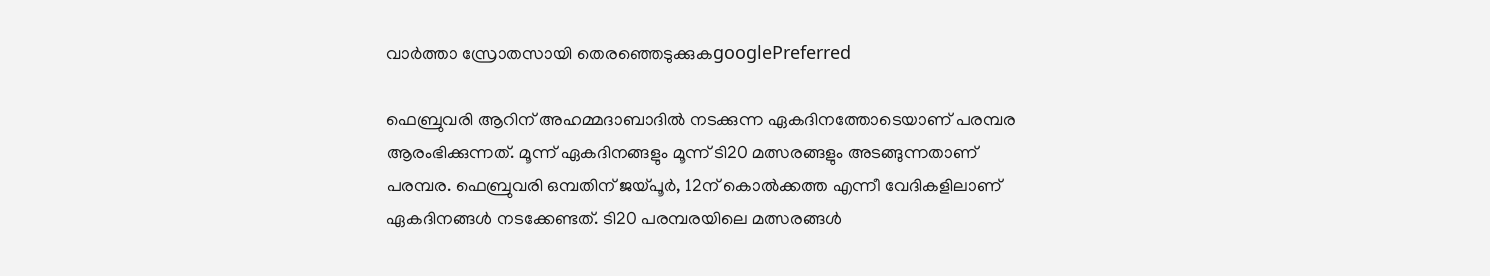വാർത്താ സ്രോതസായി തെരഞ്ഞെടുക്കുകgooglePreferred

ഫെബ്രുവരി ആറിന് അഹമ്മദാബാദില്‍ നടക്കുന്ന ഏകദിനത്തോടെയാണ് പരമ്പര ആരംഭിക്കുന്നത്. മൂന്ന് ഏകദിനങ്ങളും മൂന്ന് ടി20 മത്സരങ്ങളും അടങ്ങുന്നതാണ് പരമ്പര. ഫെബ്രുവരി ഒമ്പതിന് ജയ്പൂര്‍, 12ന് കൊല്‍ക്കത്ത എന്നീ വേദികളിലാണ് ഏകദിനങ്ങള്‍ നടക്കേണ്ടത്. ടി20 പരമ്പരയിലെ മത്സരങ്ങള്‍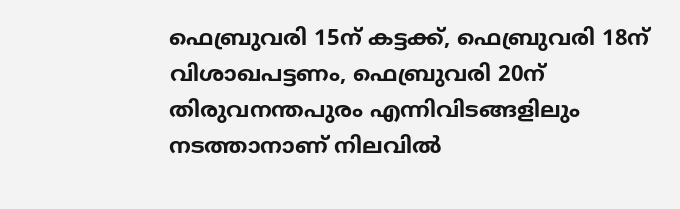ഫെബ്രുവരി 15ന് കട്ടക്ക്, ഫെബ്രുവരി 18ന് വിശാഖപട്ടണം, ഫെബ്രുവരി 20ന് തിരുവനന്തപുരം എന്നിവിടങ്ങളിലും നടത്താനാണ് നിലവില്‍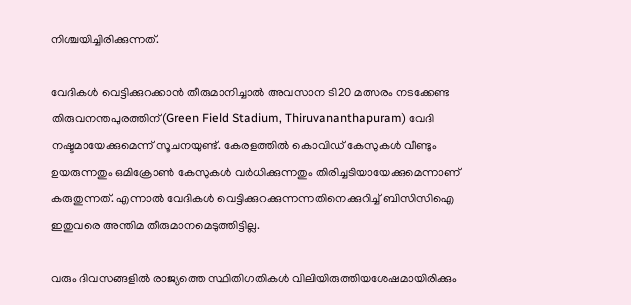നിശ്ചയിച്ചിരിക്കുന്നത്.

വേദികള്‍ വെട്ടിക്കുറക്കാന്‍ തീരുമാനിച്ചാല്‍ അവസാന ടി20 മത്സരം നടക്കേണ്ട തിരുവനന്തപുരത്തിന്(Green Field Stadium, Thiruvananthapuram) വേദി നഷ്ടമായേക്കുമെന്ന് സൂചനയുണ്ട്. കേരളത്തില്‍ കൊവിഡ് കേസുകള്‍ വീണ്ടും ഉയരുന്നതും ഒമിക്രോണ്‍ കേസുകള്‍ വര്‍ധിക്കുന്നതും തിരിച്ചടിയായേക്കുമെന്നാണ് കരുതുന്നത്. എന്നാല്‍ വേദികള്‍ വെട്ടിക്കുറക്കുന്നന്നതിനെക്കുറിച്ച് ബിസിസിഐ ഇതുവരെ അന്തിമ തീരുമാനമെടുത്തിട്ടില്ല.

വരും ദിവസങ്ങളില്‍ രാജ്യത്തെ സ്ഥിതിഗതികള്‍ വിലിയിരുത്തിയശേഷമായിരിക്കും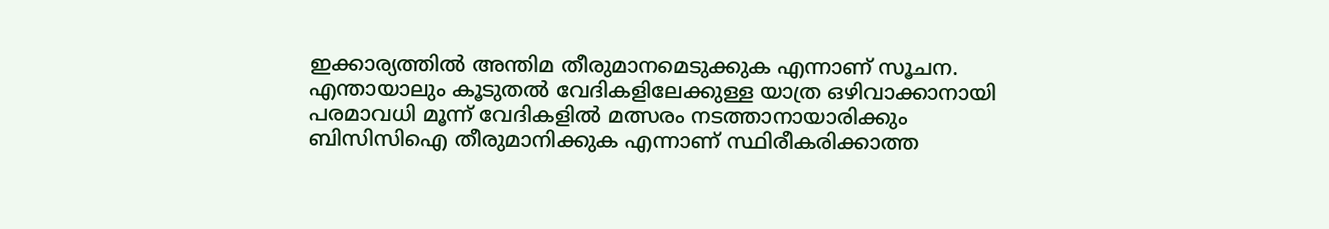ഇക്കാര്യത്തില്‍ അന്തിമ തീരുമാനമെടുക്കുക എന്നാണ് സൂചന. എന്തായാലും കൂടുതല്‍ വേദികളിലേക്കുള്ള യാത്ര ഒഴിവാക്കാനായി പരമാവധി മൂന്ന് വേദികളില്‍ മത്സരം നടത്താനായാരിക്കും ബിസിസിഐ തീരുമാനിക്കുക എന്നാണ് സ്ഥിരീകരിക്കാത്ത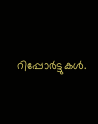റിപ്പോര്‍ട്ടുകള്‍.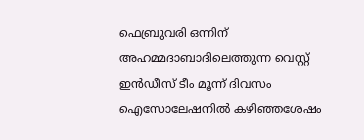ഫെബ്രുവരി ഒന്നിന് അഹമ്മദാബാദിലെത്തുന്ന വെസ്റ്റ് ഇന്‍ഡീസ് ടീം മൂന്ന് ദിവസം ഐസോലേഷനില്‍ കഴിഞ്ഞശേഷം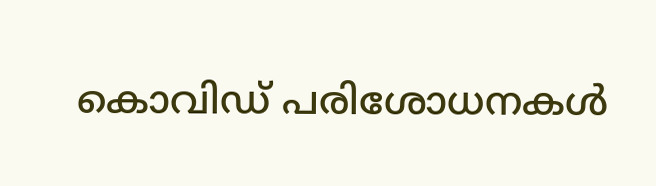കൊവിഡ് പരിശോധനകള്‍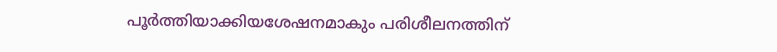പൂര്‍ത്തിയാക്കിയശേഷനമാകും പരിശീലനത്തിന്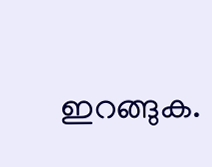ഇറങ്ങുക.